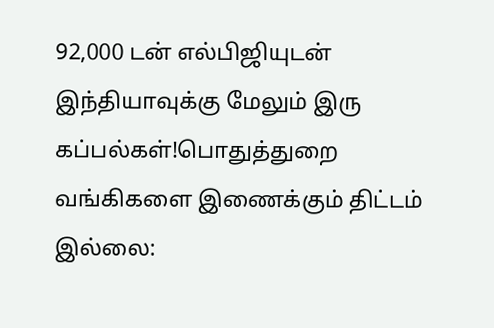92,000 டன் எல்பிஜியுடன் இந்தியாவுக்கு மேலும் இரு கப்பல்கள்!பொதுத்துறை வங்கிகளை இணைக்கும் திட்டம் இல்லை: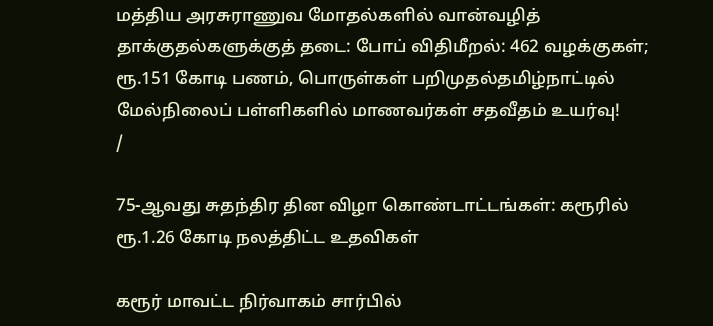மத்திய அரசுராணுவ மோதல்களில் வான்வழித் தாக்குதல்களுக்குத் தடை: போப் விதிமீறல்: 462 வழக்குகள்; ரூ.151 கோடி பணம், பொருள்கள் பறிமுதல்தமிழ்நாட்டில் மேல்நிலைப் பள்ளிகளில் மாணவர்கள் சதவீதம் உயர்வு!
/

75-ஆவது சுதந்திர தின விழா கொண்டாட்டங்கள்: கரூரில் ரூ.1.26 கோடி நலத்திட்ட உதவிகள்

கரூர் மாவட்ட நிர்வாகம் சார்பில்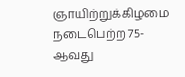ஞாயிற்றுக்கிழமை நடைபெற்ற 75-ஆவது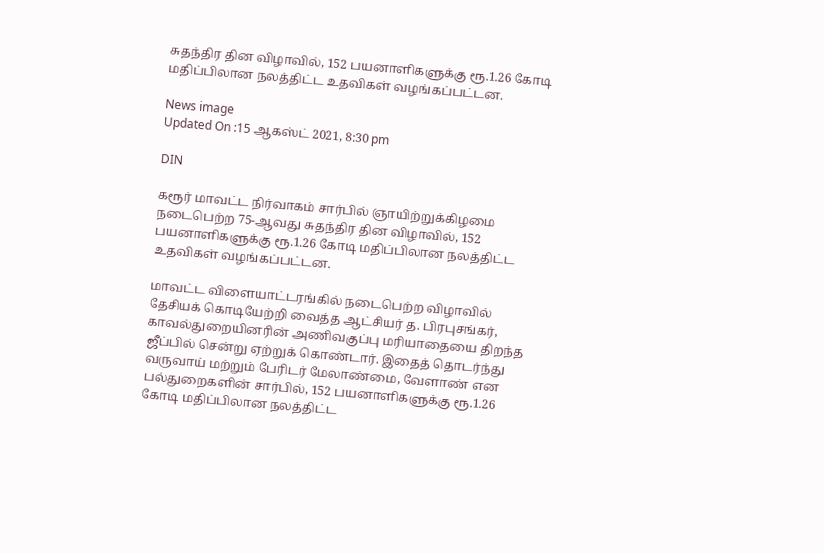சுதந்திர தின விழாவில், 152 பயனாளிகளுக்கு ரூ.1.26 கோடி மதிப்பிலான நலத்திட்ட உதவிகள் வழங்கப்பட்டன.

News image
Updated On :15 ஆகஸ்ட் 2021, 8:30 pm

DIN

கரூர் மாவட்ட நிர்வாகம் சார்பில் ஞாயிற்றுக்கிழமை நடைபெற்ற 75-ஆவது சுதந்திர தின விழாவில், 152 பயனாளிகளுக்கு ரூ.1.26 கோடி மதிப்பிலான நலத்திட்ட உதவிகள் வழங்கப்பட்டன.

மாவட்ட விளையாட்டரங்கில் நடைபெற்ற விழாவில் தேசியக் கொடியேற்றி வைத்த ஆட்சியர் த. பிரபுசங்கர், காவல்துறையினரின் அணிவகுப்பு மரியாதையை திறந்த ஜீப்பில் சென்று ஏற்றுக் கொண்டார். இதைத் தொடர்ந்து வருவாய் மற்றும் பேரிடர் மேலாண்மை, வேளாண் என பல்துறைகளின் சார்பில், 152 பயனாளிகளுக்கு ரூ.1.26 கோடி மதிப்பிலான நலத்திட்ட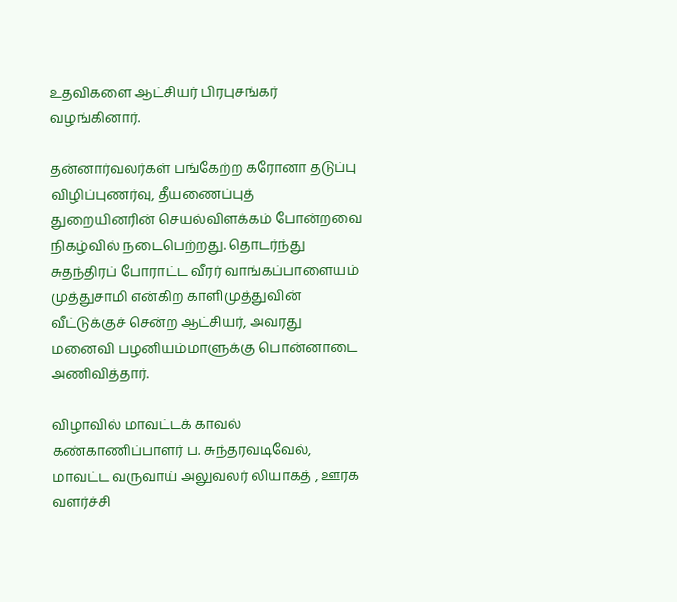உதவிகளை ஆட்சியர் பிரபுசங்கர் வழங்கினார்.

தன்னார்வலர்கள் பங்கேற்ற கரோனா தடுப்பு விழிப்புணர்வு, தீயணைப்புத் துறையினரின் செயல்விளக்கம் போன்றவை நிகழ்வில் நடைபெற்றது. தொடர்ந்து சுதந்திரப் போராட்ட வீரர் வாங்கப்பாளையம் முத்துசாமி என்கிற காளிமுத்துவின் வீட்டுக்குச் சென்ற ஆட்சியர், அவரது மனைவி பழனியம்மாளுக்கு பொன்னாடை அணிவித்தார்.

விழாவில் மாவட்டக் காவல் கண்காணிப்பாளர் ப. சுந்தரவடிவேல், மாவட்ட வருவாய் அலுவலர் லியாகத் , ஊரக வளர்ச்சி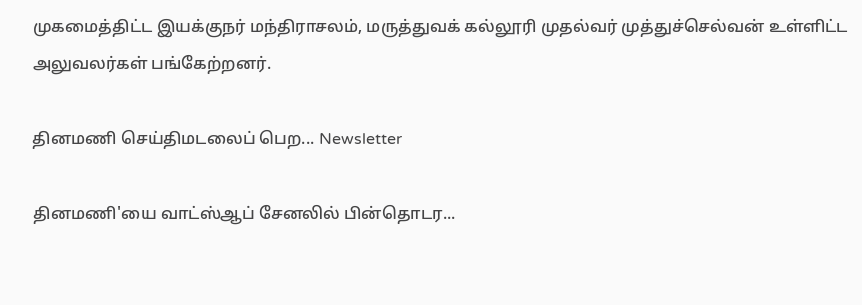முகமைத்திட்ட இயக்குநர் மந்திராசலம், மருத்துவக் கல்லூரி முதல்வர் முத்துச்செல்வன் உள்ளிட்ட அலுவலர்கள் பங்கேற்றனர்.

தினமணி செய்திமடலைப் பெற... Newsletter

தினமணி'யை வாட்ஸ்ஆப் சேனலில் பின்தொடர...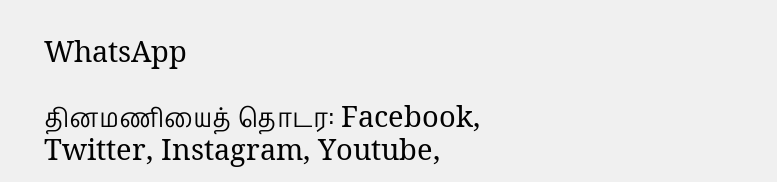WhatsApp

தினமணியைத் தொடர: Facebook, Twitter, Instagram, Youtube,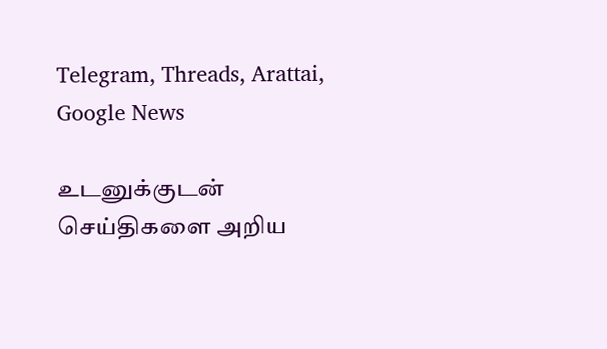Telegram, Threads, Arattai, Google News

உடனுக்குடன் செய்திகளை அறிய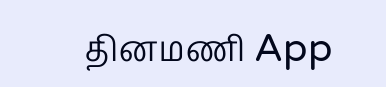தினமணி App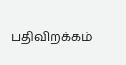பதிவிறக்கம்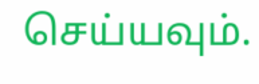செய்யவும்.